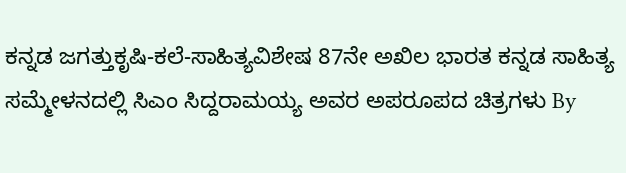ಕನ್ನಡ ಜಗತ್ತುಕೃಷಿ-ಕಲೆ-ಸಾಹಿತ್ಯವಿಶೇಷ 87ನೇ ಅಖಿಲ ಭಾರತ ಕನ್ನಡ ಸಾಹಿತ್ಯ ಸಮ್ಮೇಳನದಲ್ಲಿ ಸಿಎಂ ಸಿದ್ದರಾಮಯ್ಯ ಅವರ ಅಪರೂಪದ ಚಿತ್ರಗಳು By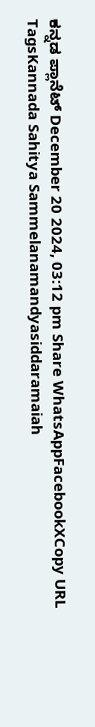ಕನ್ನಡ ಪ್ಲಾನೆಟ್ December 20 2024, 03:12 pm Share WhatsAppFacebookXCopy URL TagsKannada Sahitya Sammelanamandyasiddaramaiah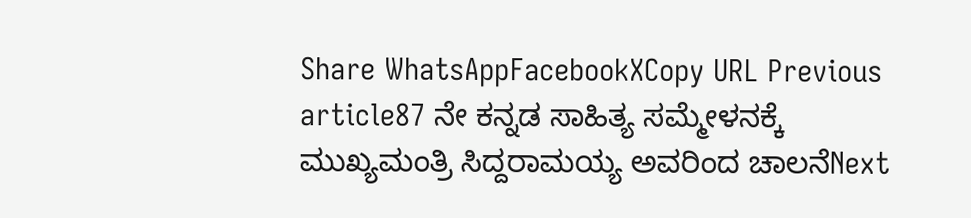Share WhatsAppFacebookXCopy URL Previous article87 ನೇ ಕನ್ನಡ ಸಾಹಿತ್ಯ ಸಮ್ಮೇಳನಕ್ಕೆ ಮುಖ್ಯಮಂತ್ರಿ ಸಿದ್ದರಾಮಯ್ಯ ಅವರಿಂದ ಚಾಲನೆNext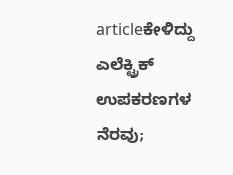articleಕೇಳಿದ್ದು ಎಲೆಕ್ಟ್ರಿಕ್ ಉಪಕರಣಗಳ ನೆರವು;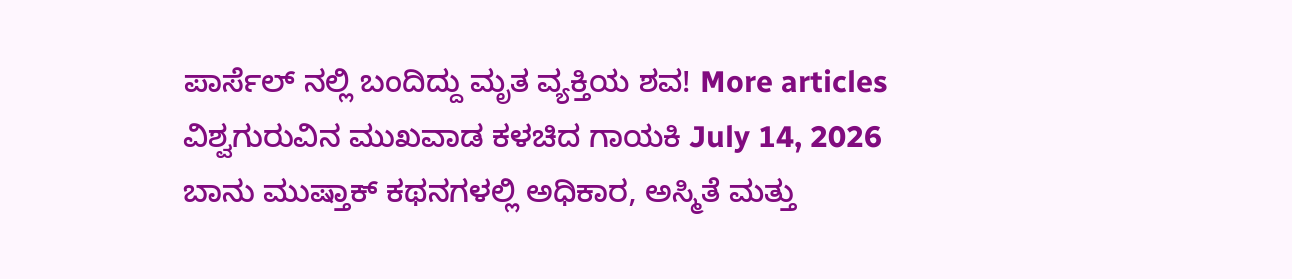ಪಾರ್ಸೆಲ್ ನಲ್ಲಿ ಬಂದಿದ್ದು ಮೃತ ವ್ಯಕ್ತಿಯ ಶವ! More articles ವಿಶ್ವಗುರುವಿನ ಮುಖವಾಡ ಕಳಚಿದ ಗಾಯಕಿ July 14, 2026 ಬಾನು ಮುಷ್ತಾಕ್ ಕಥನಗಳಲ್ಲಿ ಅಧಿಕಾರ, ಅಸ್ಮಿತೆ ಮತ್ತು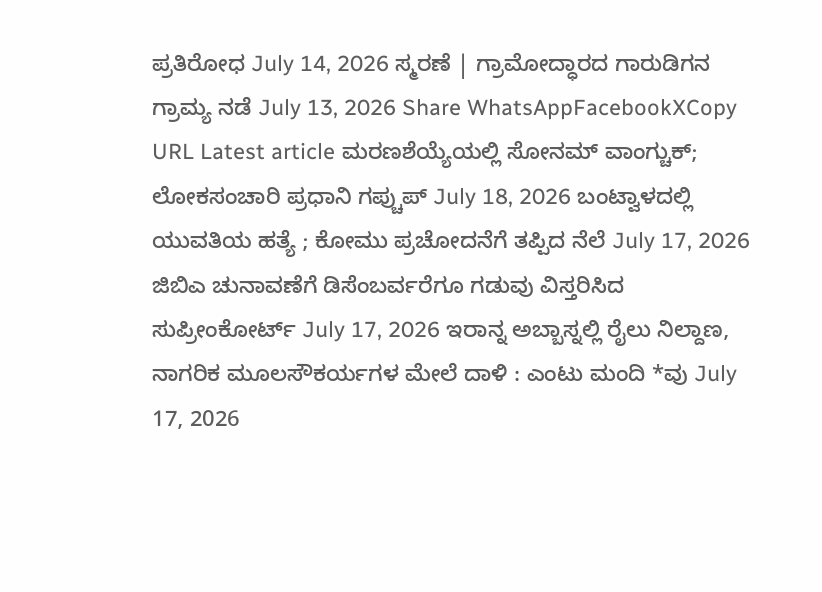ಪ್ರತಿರೋಧ July 14, 2026 ಸ್ಮರಣೆ | ಗ್ರಾಮೋದ್ಧಾರದ ಗಾರುಡಿಗನ ಗ್ರಾಮ್ಯ ನಡೆ July 13, 2026 Share WhatsAppFacebookXCopy URL Latest article ಮರಣಶೆಯ್ಯೆಯಲ್ಲಿ ಸೋನಮ್ ವಾಂಗ್ಚುಕ್; ಲೋಕಸಂಚಾರಿ ಪ್ರಧಾನಿ ಗಪ್ಚುಪ್ July 18, 2026 ಬಂಟ್ವಾಳದಲ್ಲಿ ಯುವತಿಯ ಹತ್ಯೆ ; ಕೋಮು ಪ್ರಚೋದನೆಗೆ ತಪ್ಪಿದ ನೆಲೆ July 17, 2026 ಜಿಬಿಎ ಚುನಾವಣೆಗೆ ಡಿಸೆಂಬರ್ವರೆಗೂ ಗಡುವು ವಿಸ್ತರಿಸಿದ ಸುಪ್ರೀಂಕೋರ್ಟ್ July 17, 2026 ಇರಾನ್ನ ಅಬ್ಬಾಸ್ನಲ್ಲಿ ರೈಲು ನಿಲ್ದಾಣ, ನಾಗರಿಕ ಮೂಲಸೌಕರ್ಯಗಳ ಮೇಲೆ ದಾಳಿ : ಎಂಟು ಮಂದಿ *ವು July 17, 2026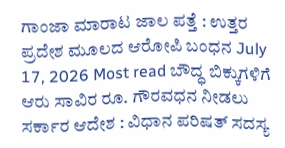ಗಾಂಜಾ ಮಾರಾಟ ಜಾಲ ಪತ್ತೆ : ಉತ್ತರ ಪ್ರದೇಶ ಮೂಲದ ಆರೋಪಿ ಬಂಧನ July 17, 2026 Most read ಬೌದ್ಧ ಬಿಕ್ಕುಗಳಿಗೆ ಆರು ಸಾವಿರ ರೂ. ಗೌರವಧನ ನೀಡಲು ಸರ್ಕಾರ ಆದೇಶ : ವಿಧಾನ ಪರಿಷತ್ ಸದಸ್ಯ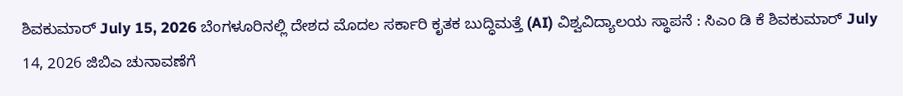ಶಿವಕುಮಾರ್ July 15, 2026 ಬೆಂಗಳೂರಿನಲ್ಲಿ ದೇಶದ ಮೊದಲ ಸರ್ಕಾರಿ ಕೃತಕ ಬುದ್ಧಿಮತ್ತೆ (AI) ವಿಶ್ವವಿದ್ಯಾಲಯ ಸ್ಥಾಪನೆ : ಸಿಎಂ ಡಿ ಕೆ ಶಿವಕುಮಾರ್ July 14, 2026 ಜಿಬಿಎ ಚುನಾವಣೆಗೆ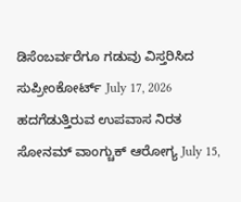ಡಿಸೆಂಬರ್ವರೆಗೂ ಗಡುವು ವಿಸ್ತರಿಸಿದ ಸುಪ್ರೀಂಕೋರ್ಟ್ July 17, 2026 ಹದಗೆಡುತ್ತಿರುವ ಉಪವಾಸ ನಿರತ ಸೋನಮ್ ವಾಂಗ್ಚುಕ್ ಆರೋಗ್ಯ July 15,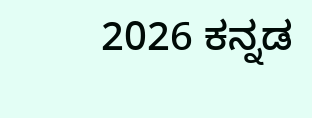2026 ಕನ್ನಡ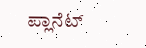ಪ್ಲಾನೆಟ್